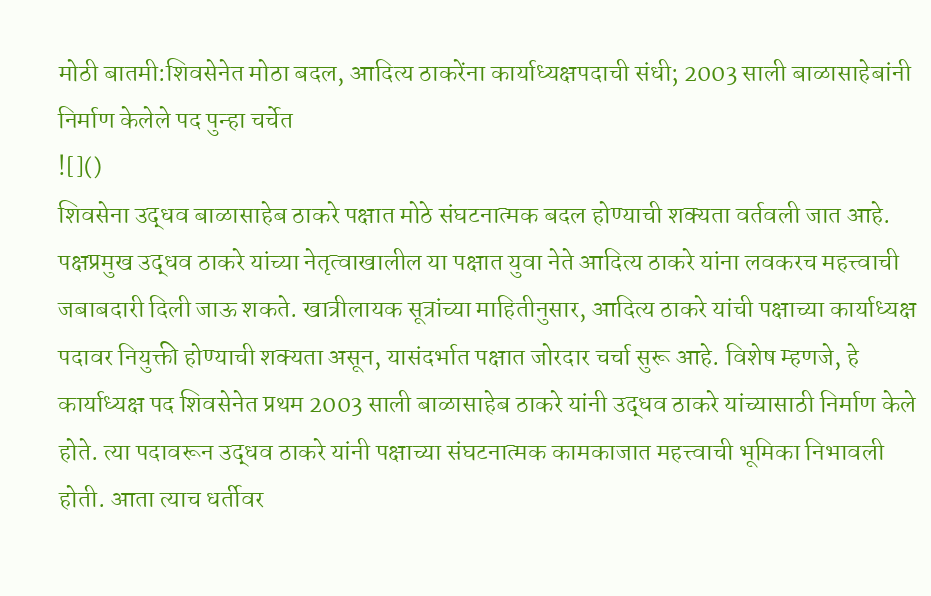मोठी बातमी:शिवसेनेत मोठा बदल, आदित्य ठाकरेंना कार्याध्यक्षपदाची संधी; 2003 साली बाळासाहेबांनी निर्माण केलेले पद पुन्हा चर्चेत
![]()
शिवसेना उद्धव बाळासाहेब ठाकरे पक्षात मोठे संघटनात्मक बदल होण्याची शक्यता वर्तवली जात आहे. पक्षप्रमुख उद्धव ठाकरे यांच्या नेतृत्वाखालील या पक्षात युवा नेते आदित्य ठाकरे यांना लवकरच महत्त्वाची जबाबदारी दिली जाऊ शकते. खात्रीलायक सूत्रांच्या माहितीनुसार, आदित्य ठाकरे यांची पक्षाच्या कार्याध्यक्ष पदावर नियुक्ती होण्याची शक्यता असून, यासंदर्भात पक्षात जोरदार चर्चा सुरू आहे. विशेष म्हणजे, हे कार्याध्यक्ष पद शिवसेनेत प्रथम 2003 साली बाळासाहेब ठाकरे यांनी उद्धव ठाकरे यांच्यासाठी निर्माण केले होते. त्या पदावरून उद्धव ठाकरे यांनी पक्षाच्या संघटनात्मक कामकाजात महत्त्वाची भूमिका निभावली होती. आता त्याच धर्तीवर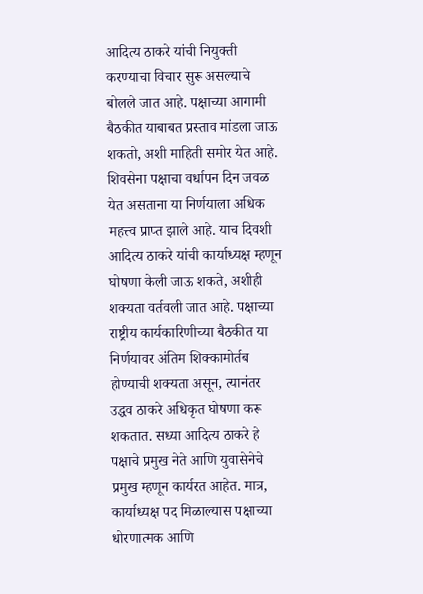आदित्य ठाकरे यांची नियुक्ती करण्याचा विचार सुरू असल्याचे बोलले जात आहे. पक्षाच्या आगामी बैठकीत याबाबत प्रस्ताव मांडला जाऊ शकतो, अशी माहिती समोर येत आहे. शिवसेना पक्षाचा वर्धापन दिन जवळ येत असताना या निर्णयाला अधिक महत्त्व प्राप्त झाले आहे. याच दिवशी आदित्य ठाकरे यांची कार्याध्यक्ष म्हणून घोषणा केली जाऊ शकते, अशीही शक्यता वर्तवली जात आहे. पक्षाच्या राष्ट्रीय कार्यकारिणीच्या बैठकीत या निर्णयावर अंतिम शिक्कामोर्तब होण्याची शक्यता असून, त्यानंतर उद्धव ठाकरे अधिकृत घोषणा करू शकतात. सध्या आदित्य ठाकरे हे पक्षाचे प्रमुख नेते आणि युवासेनेचे प्रमुख म्हणून कार्यरत आहेत. मात्र, कार्याध्यक्ष पद मिळाल्यास पक्षाच्या धोरणात्मक आणि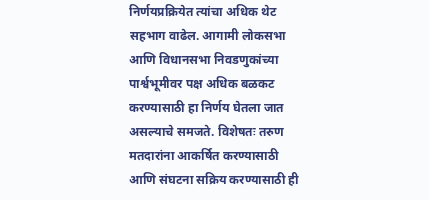निर्णयप्रक्रियेत त्यांचा अधिक थेट सहभाग वाढेल. आगामी लोकसभा आणि विधानसभा निवडणुकांच्या पार्श्वभूमीवर पक्ष अधिक बळकट करण्यासाठी हा निर्णय घेतला जात असल्याचे समजते. विशेषतः तरुण मतदारांना आकर्षित करण्यासाठी आणि संघटना सक्रिय करण्यासाठी ही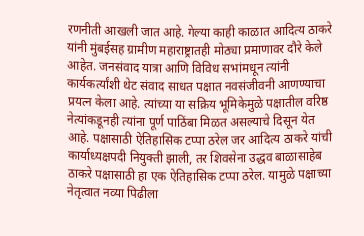रणनीती आखली जात आहे. गेल्या काही काळात आदित्य ठाकरे यांनी मुंबईसह ग्रामीण महाराष्ट्रातही मोठ्या प्रमाणावर दौरे केले आहेत. जनसंवाद यात्रा आणि विविध सभांमधून त्यांनी कार्यकर्त्यांशी थेट संवाद साधत पक्षात नवसंजीवनी आणण्याचा प्रयत्न केला आहे. त्यांच्या या सक्रिय भूमिकेमुळे पक्षातील वरिष्ठ नेत्यांकडूनही त्यांना पूर्ण पाठिंबा मिळत असल्याचे दिसून येत आहे. पक्षासाठी ऐतिहासिक टप्पा ठरेल जर आदित्य ठाकरे यांची कार्याध्यक्षपदी नियुक्ती झाली, तर शिवसेना उद्धव बाळासाहेब ठाकरे पक्षासाठी हा एक ऐतिहासिक टप्पा ठरेल. यामुळे पक्षाच्या नेतृत्वात नव्या पिढीला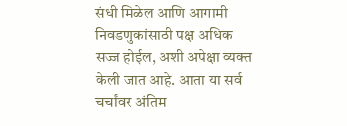संधी मिळेल आणि आगामी निवडणुकांसाठी पक्ष अधिक सज्ज होईल, अशी अपेक्षा व्यक्त केली जात आहे. आता या सर्व चर्चांवर अंतिम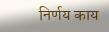निर्णय काय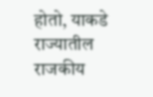होतो, याकडे राज्यातील राजकीय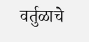वर्तुळाचे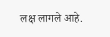लक्ष लागले आहे.